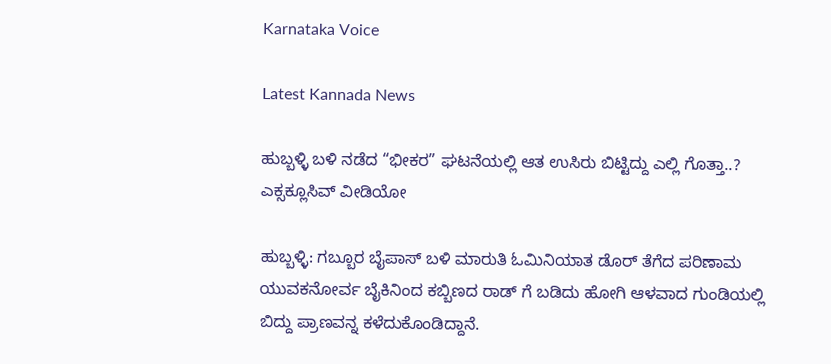Karnataka Voice

Latest Kannada News

ಹುಬ್ಬಳ್ಳಿ ಬಳಿ ನಡೆದ “ಭೀಕರ” ಘಟನೆಯಲ್ಲಿ ಆತ ಉಸಿರು ಬಿಟ್ಟಿದ್ದು ಎಲ್ಲಿ ಗೊತ್ತಾ..? ಎಕ್ಸಕ್ಲೂಸಿವ್ ವೀಡಿಯೋ

ಹುಬ್ಬಳ್ಳಿ: ಗಬ್ಬೂರ ಬೈಪಾಸ್ ಬಳಿ ಮಾರುತಿ ಓಮಿನಿಯಾತ ಡೊರ್ ತೆಗೆದ ಪರಿಣಾಮ ಯುವಕನೋರ್ವ ಬೈಕಿನಿಂದ ಕಬ್ಬಿಣದ ರಾಡ್ ಗೆ ಬಡಿದು ಹೋಗಿ ಆಳವಾದ ಗುಂಡಿಯಲ್ಲಿ ಬಿದ್ದು ಪ್ರಾಣವನ್ನ ಕಳೆದುಕೊಂಡಿದ್ದಾನೆ.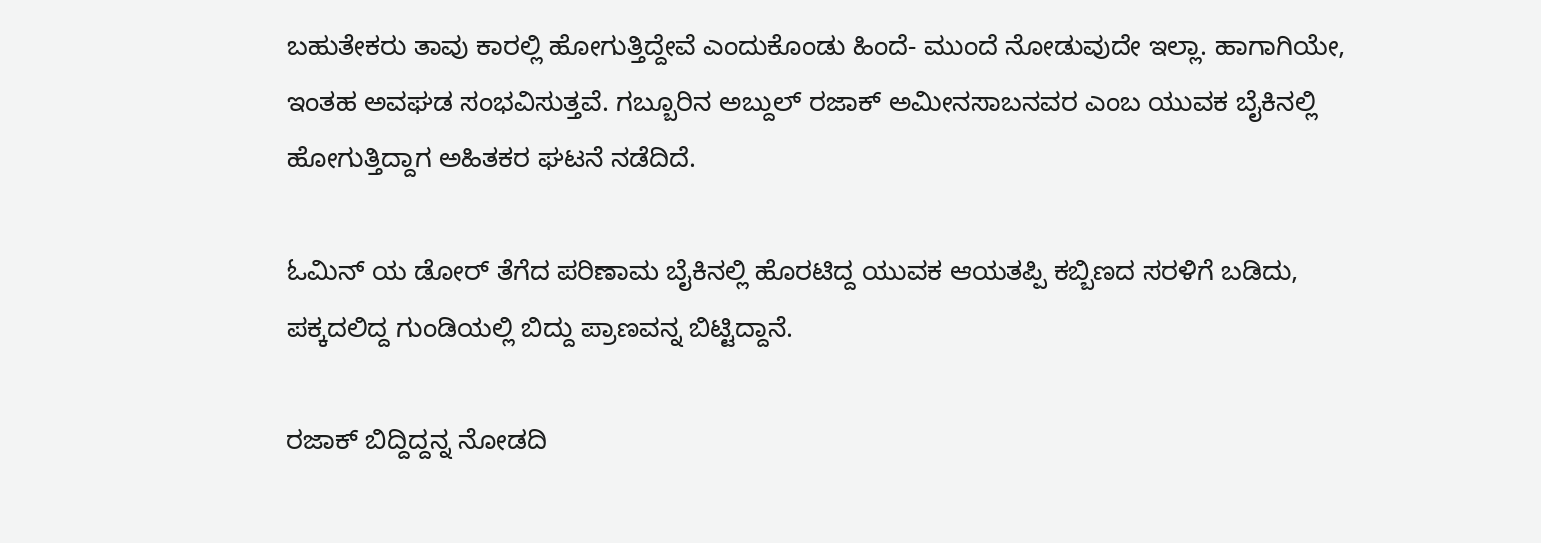ಬಹುತೇಕರು ತಾವು ಕಾರಲ್ಲಿ ಹೋಗುತ್ತಿದ್ದೇವೆ ಎಂದುಕೊಂಡು ಹಿಂದೆ- ಮುಂದೆ ನೋಡುವುದೇ ಇಲ್ಲಾ. ಹಾಗಾಗಿಯೇ, ಇಂತಹ ಅವಘಡ ಸಂಭವಿಸುತ್ತವೆ. ಗಬ್ಬೂರಿನ ಅಬ್ದುಲ್ ರಜಾಕ್ ಅಮೀನಸಾಬನವರ ಎಂಬ ಯುವಕ ಬೈಕಿನಲ್ಲಿ ಹೋಗುತ್ತಿದ್ದಾಗ ಅಹಿತಕರ ಘಟನೆ ನಡೆದಿದೆ.

ಓಮಿನ್ ಯ ಡೋರ್ ತೆಗೆದ ಪರಿಣಾಮ ಬೈಕಿನಲ್ಲಿ ಹೊರಟಿದ್ದ ಯುವಕ ಆಯತಪ್ಪಿ ಕಬ್ಬಿಣದ ಸರಳಿಗೆ ಬಡಿದು, ಪಕ್ಕದಲಿದ್ದ ಗುಂಡಿಯಲ್ಲಿ ಬಿದ್ದು ಪ್ರಾಣವನ್ನ ಬಿಟ್ಟಿದ್ದಾನೆ.

ರಜಾಕ್ ಬಿದ್ದಿದ್ದನ್ನ ನೋಡದಿ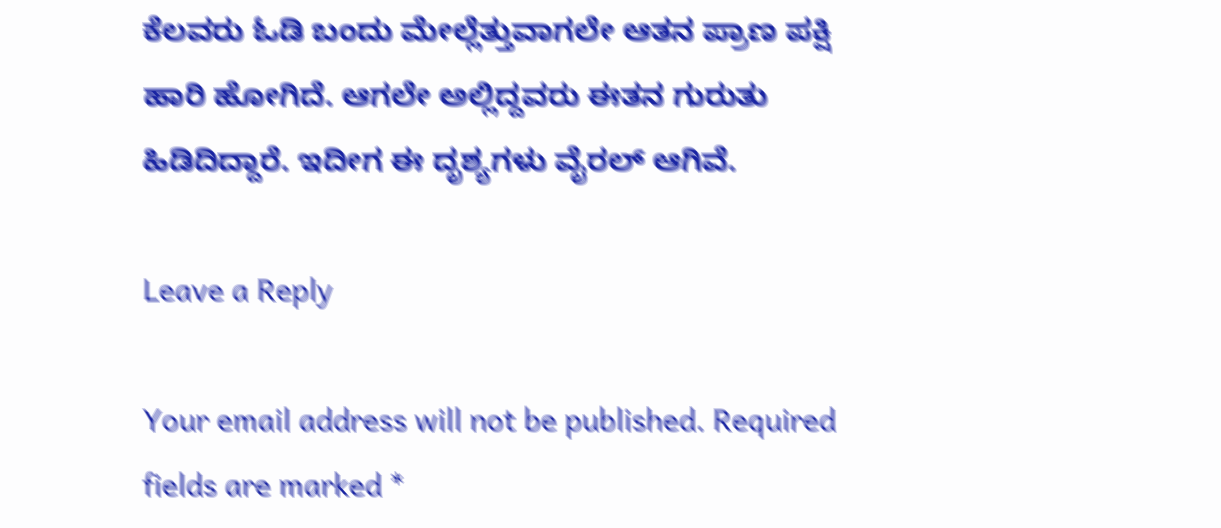ಕೆಲವರು ಓಡಿ ಬಂದು ಮೇಲ್ಲೆತ್ತುವಾಗಲೇ ಆತನ ಪ್ರಾಣ ಪಕ್ಷಿ ಹಾರಿ ಹೋಗಿದೆ. ಆಗಲೇ ಅಲ್ಲಿದ್ದವರು ಈತನ ಗುರುತು ಹಿಡಿದಿದ್ದಾರೆ. ಇದೀಗ ಈ ದೃಶ್ಯಗಳು ವೈರಲ್ ಆಗಿವೆ.

Leave a Reply

Your email address will not be published. Required fields are marked *